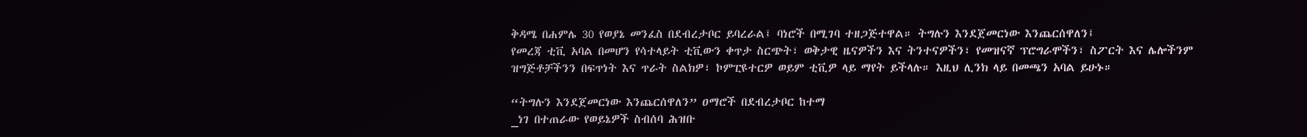ቅዳሜ በሐምሌ 30 የወያኔ መንፈስ በደብረታቦር ይባረራል፤ ባነሮች በሚገባ ተዘጋጅተዋል። ትግሉን እንደጀመርነው እንጨርሰዋለን፤
የመረጃ ቲቪ አባል በመሆን የሳተላይት ቲቪውን ቀጥታ ስርጭት፣ ወቅታዊ ዜናዎችን እና ትንተናዎችን፣ የመዝናኛ ፕሮግራሞችን፣ ስፖርት እና ሌሎችንም ዝግጅቶቻችንን በፍጥነት እና ጥራት ስልክዎ፣ ኮምፒዩተርዎ ወይም ቲቪዎ ላይ ማየት ይችላሉ። እዚህ ሊንክ ላይ በመጫን አባል ይሁኑ።

“ትግሉን እንደጀመርነው እንጨርሰዋለን” ዐማሮች በደብረታቦር ከተማ
_ነገ በተጠራው የወይኔዎች ስብሰባ ሕዝቡ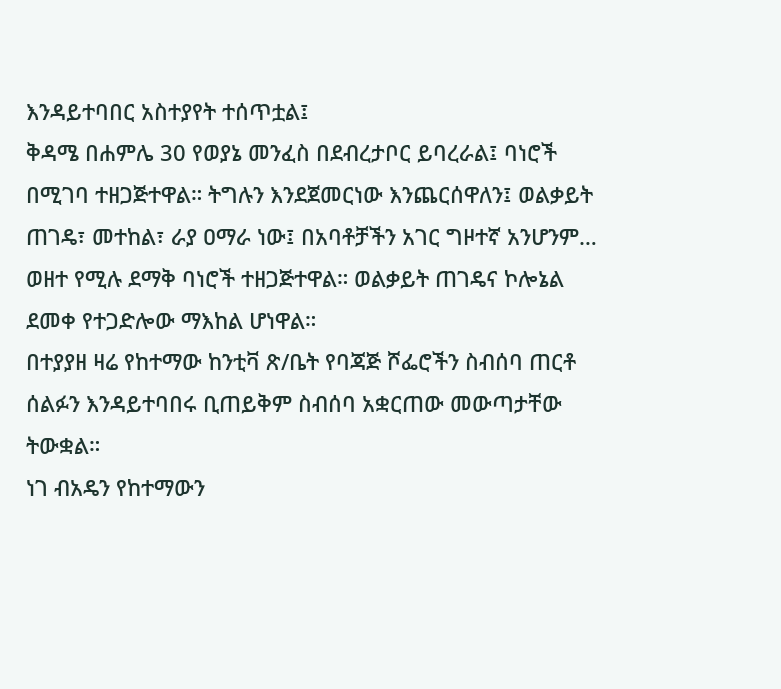እንዳይተባበር አስተያየት ተሰጥቷል፤
ቅዳሜ በሐምሌ 30 የወያኔ መንፈስ በደብረታቦር ይባረራል፤ ባነሮች በሚገባ ተዘጋጅተዋል። ትግሉን እንደጀመርነው እንጨርሰዋለን፤ ወልቃይት ጠገዴ፣ መተከል፣ ራያ ዐማራ ነው፤ በአባቶቻችን አገር ግዞተኛ አንሆንም… ወዘተ የሚሉ ደማቅ ባነሮች ተዘጋጅተዋል። ወልቃይት ጠገዴና ኮሎኔል ደመቀ የተጋድሎው ማእከል ሆነዋል።
በተያያዘ ዛሬ የከተማው ከንቲቫ ጽ/ቤት የባጃጅ ሾፌሮችን ስብሰባ ጠርቶ ሰልፉን እንዳይተባበሩ ቢጠይቅም ስብሰባ አቋርጠው መውጣታቸው ትውቋል።
ነገ ብአዴን የከተማውን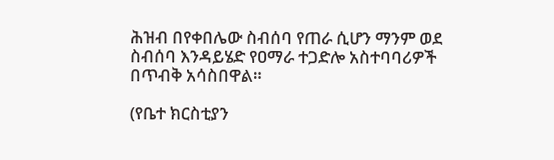ሕዝብ በየቀበሌው ስብሰባ የጠራ ሲሆን ማንም ወደ ስብሰባ እንዳይሄድ የዐማራ ተጋድሎ አስተባባሪዎች በጥብቅ አሳስበዋል።

(የቤተ ክርስቲያን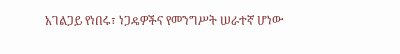አገልጋይ የነበሩ፣ ነጋዴዎችና የመንግሥት ሠራተኛ ሆነው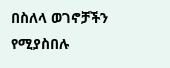በስለላ ወገኖቻችን የሚያስበሉ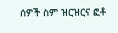ሰዎች ስም ዝርዝርና ፎቶ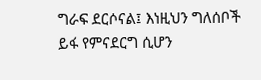ግራፍ ደርሶናል፤ እነዚህን ግለሰቦች ይፋ የምናደርግ ሲሆን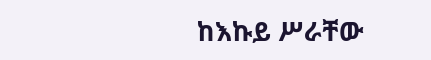ከእኩይ ሥራቸው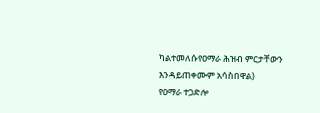ካልተመለሱየዐማራ ሕዝብ ምርታቸውን እንዳይጠቀሙም አሳስበዋል)
የዐማራ ተጋድሎ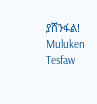ያሸንፋል! Muluken Tesfaw